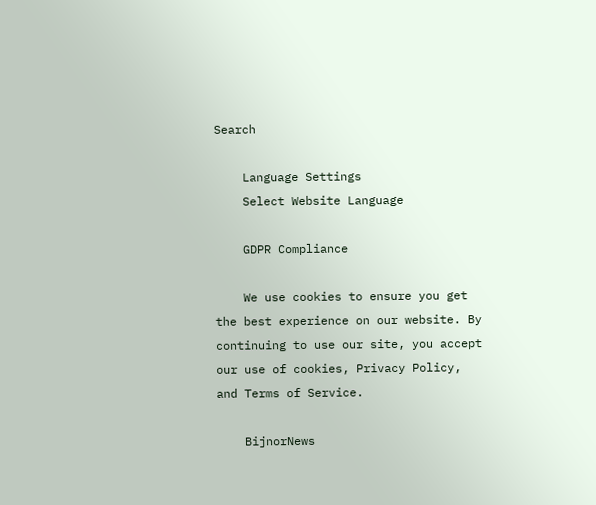Search

    Language Settings
    Select Website Language

    GDPR Compliance

    We use cookies to ensure you get the best experience on our website. By continuing to use our site, you accept our use of cookies, Privacy Policy, and Terms of Service.

    BijnorNews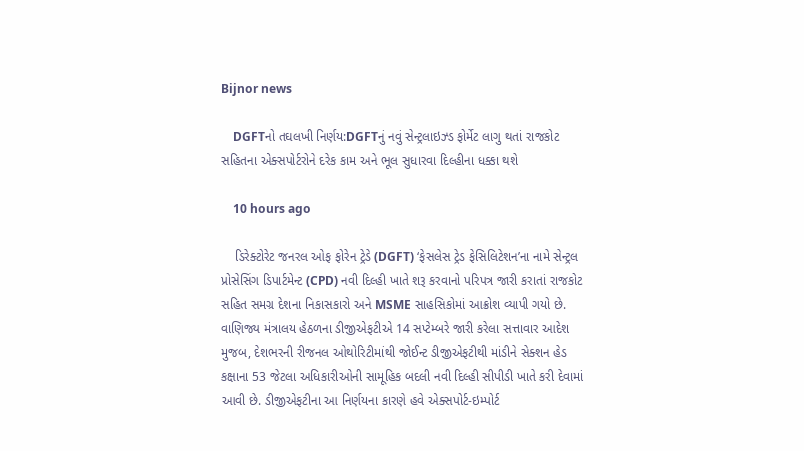Bijnor news

    DGFTનો તઘલખી નિર્ણય:DGFTનું નવું સેન્ટ્રલાઇઝ્ડ ફોર્મેટ લાગુ થતાં રાજકોટ સહિતના એક્સપોર્ટરોને દરેક કામ અને ભૂલ સુધારવા દિલ્હીના ધક્કા થશે

    10 hours ago

    ડિરેક્ટોરેટ જનરલ ઓફ ફોરેન ટ્રેડે (DGFT) ‘ફેસલેસ ટ્રેડ ફેસિલિટેશન’ના નામે સેન્ટ્રલ પ્રોસેસિંગ ડિપાર્ટમેન્ટ (CPD) નવી દિલ્હી ખાતે શરૂ કરવાનો પરિપત્ર જારી કરાતાં રાજકોટ સહિત સમગ્ર દેશના નિકાસકારો અને MSME સાહસિકોમાં આક્રોશ વ્યાપી ગયો છે. વાણિજ્ય મંત્રાલય હેઠળના ડીજીએફટીએ 14 સપ્ટેમ્બરે જારી કરેલા સત્તાવાર આદેશ મુજબ, દેશભરની રીજનલ ઓથોરિટીમાંથી જોઈન્ટ ડીજીએફટીથી માંડીને સેક્શન હેડ કક્ષાના 53 જેટલા અધિકારીઓની સામૂહિક બદલી નવી દિલ્હી સીપીડી ખાતે કરી દેવામાં આવી છે. ડીજીએફટીના આ નિર્ણયના કારણે હવે એક્સપોર્ટ-ઇમ્પોર્ટ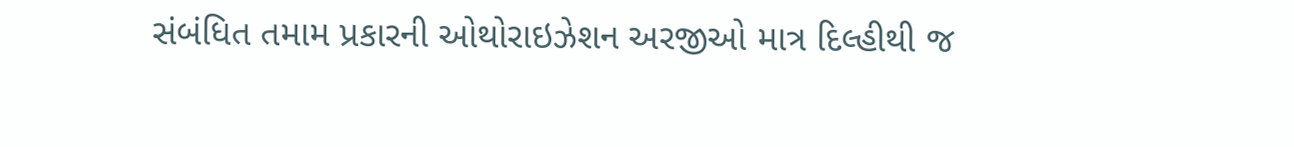સંબંધિત તમામ પ્રકારની ઓથોરાઇઝેશન અરજીઓ માત્ર દિલ્હીથી જ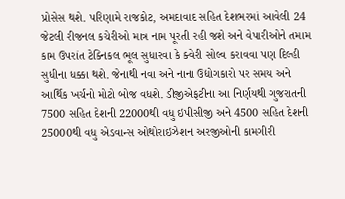પ્રોસેસ થશે. પરિણામે રાજકોટ, અમદાવાદ સહિત દેશભરમાં આવેલી 24 જેટલી રીજનલ કચેરીઓ માત્ર નામ પૂરતી રહી જશે અને વેપારીઓને તમામ કામ ઉપરાંત ટેક્નિકલ ભૂલ સુધારવા કે ક્વેરી સોલ્વ કરાવવા પણ દિલ્હી સુધીના ધક્કા થશે. જેનાથી નવા અને નાના ઉદ્યોગકારો પર સમય અને આર્થિક ખર્ચનો મોટો બોજ વધશે. ડીજીએફટીના આ નિર્ણયથી ગુજરાતની 7500 સહિત દેશની 22000થી વધુ ઇપીસીજી અને 4500 સહિત દેશની 25000થી વધુ એડવાન્સ ઓથોરાઇઝેશન અરજીઓની કામગીરી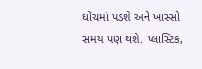ઘોંચમાં પડશે અને ખાસ્સો સમય પણ થશે. પ્લાસ્ટિક,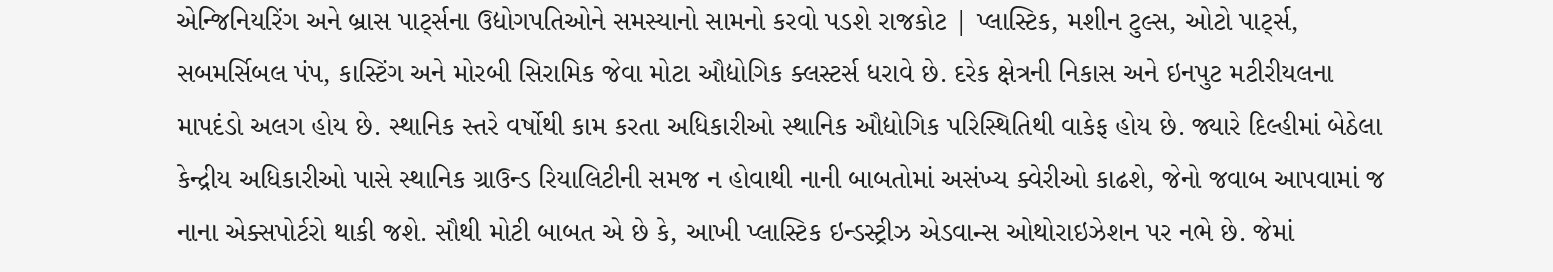એન્જિનિયરિંગ અને બ્રાસ પાર્ટ્સના ઉદ્યોગપતિઓને સમસ્યાનો સામનો કરવો પડશે રાજકોટ | પ્લાસ્ટિક, મશીન ટુલ્સ, ઓટો પાર્ટ્સ, સબમર્સિબલ પંપ, કાસ્ટિંગ અને મોરબી સિરામિક જેવા મોટા ઔદ્યોગિક ક્લસ્ટર્સ ધરાવે છે. દરેક ક્ષેત્રની નિકાસ અને ઇનપુટ મટીરીયલના માપદંડો અલગ હોય છે. સ્થાનિક સ્તરે વર્ષોથી કામ કરતા અધિકારીઓ સ્થાનિક ઔદ્યોગિક પરિસ્થિતિથી વાકેફ હોય છે. જ્યારે દિલ્હીમાં બેઠેલા કેન્દ્રીય અધિકારીઓ પાસે સ્થાનિક ગ્રાઉન્ડ રિયાલિટીની સમજ ન હોવાથી નાની બાબતોમાં અસંખ્ય ક્વેરીઓ કાઢશે, જેનો જવાબ આપવામાં જ નાના એક્સપોર્ટરો થાકી જશે. સૌથી મોટી બાબત એ છે કે, આખી પ્લાસ્ટિક ઇન્ડસ્ટ્રીઝ એડવાન્સ ઓથોરાઇઝેશન પર નભે છે. જેમાં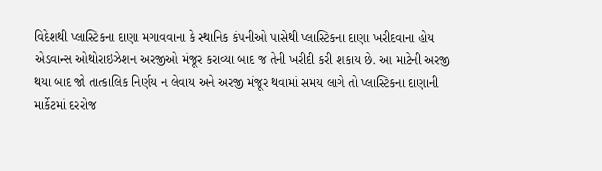વિદેશથી પ્લાસ્ટિકના દાણા મગાવવાના કે સ્થાનિક કંપનીઓ પાસેથી પ્લાસ્ટિકના દાણા ખરીદવાના હોય એડવાન્સ ઓથોરાઇઝેશન અરજીઓ મંજૂર કરાવ્યા બાદ જ તેની ખરીદી કરી શકાય છે. આ માટેની અરજી થયા બાદ જો તાત્કાલિક નિર્ણય ન લેવાય અને અરજી મંજૂર થવામાં સમય લાગે તો પ્લાસ્ટિકના દાણાની માર્કેટમાં દરરોજ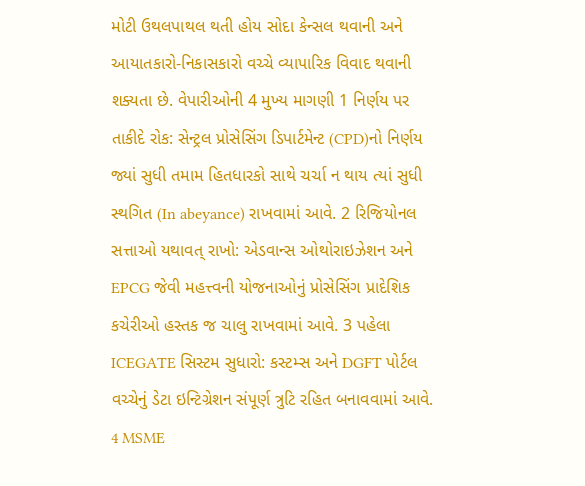મોટી ઉથલપાથલ થતી હોય સોદા કેન્સલ થવાની અને આયાતકારો-નિકાસકારો વચ્ચે વ્યાપારિક વિવાદ થવાની શક્યતા છે. વેપારીઓની 4 મુખ્ય માગણી 1 નિર્ણય પર તાકીદે રોક: સેન્ટ્રલ પ્રોસેસિંગ ડિપાર્ટમેન્ટ (CPD)નો નિર્ણય જ્યાં સુધી તમામ હિતધારકો સાથે ચર્ચા ન થાય ત્યાં સુધી સ્થગિત (In abeyance) રાખવામાં આવે. 2 રિજિયોનલ સત્તાઓ યથાવત્ રાખો: એડવાન્સ ઓથોરાઇઝેશન અને EPCG જેવી મહત્ત્વની યોજનાઓનું પ્રોસેસિંગ પ્રાદેશિક કચેરીઓ હસ્તક જ ચાલુ રાખવામાં આવે. 3 પહેલા ICEGATE સિસ્ટમ સુધારો: કસ્ટમ્સ અને DGFT પોર્ટલ વચ્ચેનું ડેટા ઇન્ટિગ્રેશન સંપૂર્ણ ત્રુટિ રહિત બનાવવામાં આવે. 4 MSME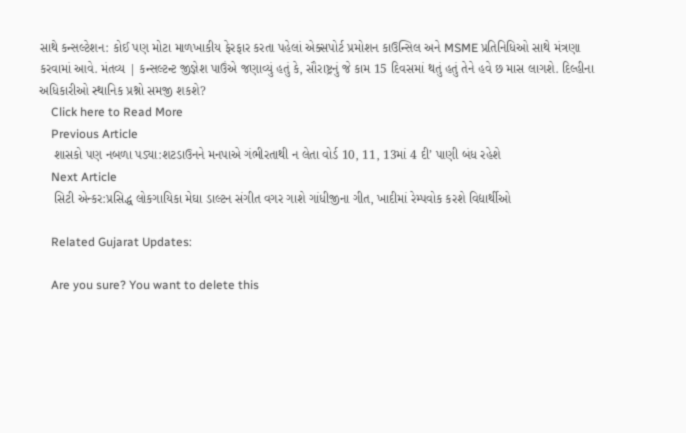સાથે કન્સલ્ટેશન: કોઈ પણ મોટા માળખાકીય ફેરફાર કરતા પહેલાં એક્સપોર્ટ પ્રમોશન કાઉન્સિલ અને MSME પ્રતિનિધિઓ સાથે મંત્રણા કરવામાં આવે. મંતવ્ય | કન્સલ્ટન્ટ જીજ્ઞેશ પાઉંએ જણાવ્યું હતું કે, સૌરાષ્ટ્રનું જે કામ 15 દિવસમાં થતું હતું તેને હવે છ માસ લાગશે. દિલ્હીના અધિકારીઓ સ્થાનિક પ્રશ્નો સમજી શકશે?
    Click here to Read More
    Previous Article
    શાસકો પણ નબળા પડ્યા:શટડાઉનને મનપાએ ગંભીરતાથી ન લેતા વોર્ડ 10, 11, 13માં 4 દી’ પાણી બંધ રહેશે
    Next Article
    સિટી એન્કર:પ્રસિદ્ધ લોકગાયિકા મેઘા ડાલ્ટન સંગીત વગર ગાશે ગાંધીજીના ગીત, ખાદીમાં રેમ્પવોક કરશે વિદ્યાર્થીઓ

    Related Gujarat Updates:

    Are you sure? You want to delete this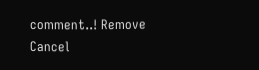comment..! Remove Cancel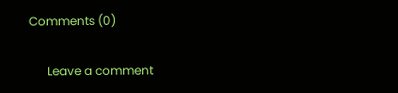Comments (0)

      Leave a comment